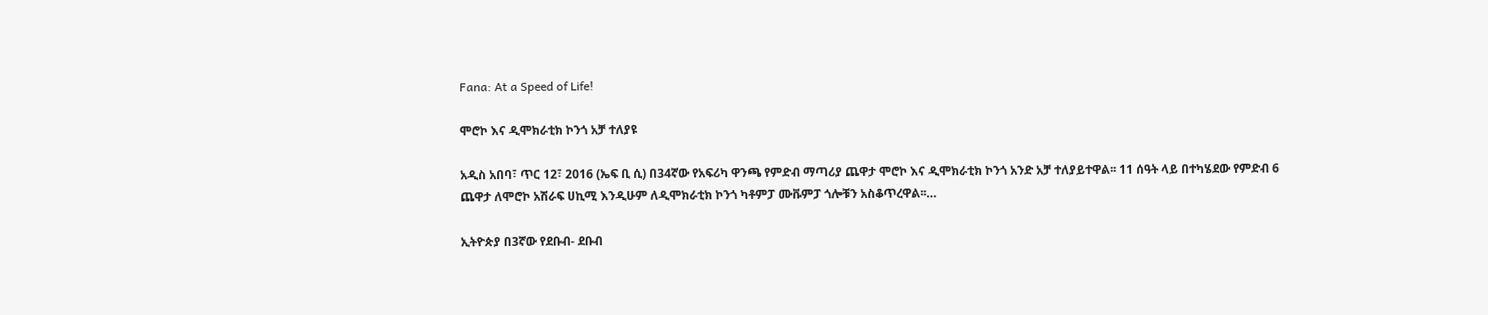Fana: At a Speed of Life!

ሞሮኮ እና ዲሞክራቲክ ኮንጎ አቻ ተለያዩ

አዲስ አበባ፣ ጥር 12፣ 2016 (ኤፍ ቢ ሲ) በ34ኛው የአፍሪካ ዋንጫ የምድብ ማጣሪያ ጨዋታ ሞሮኮ እና ዲሞክራቲክ ኮንጎ አንድ አቻ ተለያይተዋል፡፡ 11 ሰዓት ላይ በተካሄደው የምድብ 6 ጨዋታ ለሞሮኮ አሽራፍ ሀኪሚ እንዲሁም ለዲሞክራቲክ ኮንጎ ካቶምፓ ሙቩምፓ ጎሎቹን አስቆጥረዋል፡፡…

ኢትዮጵያ በ3ኛው የደቡብ- ደቡብ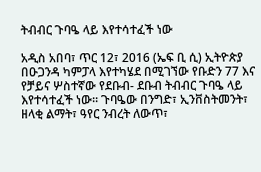ትብብር ጉባዔ ላይ እየተሳተፈች ነው

አዲስ አበባ፣ ጥር 12፣ 2016 (ኤፍ ቢ ሲ) ኢትዮጵያ በዑጋንዳ ካምፓላ እየተካሄደ በሚገኘው የቡድን 77 እና የቻይና ሦስተኛው የደቡብ- ደቡብ ትብብር ጉባዔ ላይ እየተሳተፈች ነው፡፡ ጉባዔው በንግድ፣ ኢንቨስትመንት፣ ዘላቂ ልማት፣ ዓየር ንብረት ለውጥ፣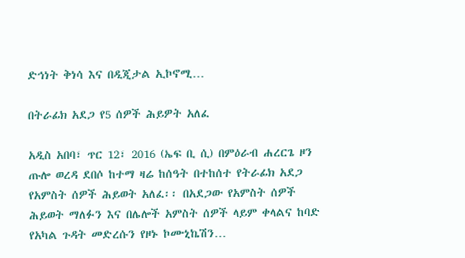ድኅነት ቅነሳ እና በዲጂታል ኢኮኖሚ…

በትራፊክ አደጋ የ5 ሰዎች ሕይዎት አለፈ

አዲስ አበባ፣ ጥር 12፣ 2016 (ኤፍ ቢ ሲ) በምዕራብ ሐረርጌ ዞን ጡሎ ወረዳ ደበሶ ከተማ ዛሬ ከሰዓት በተከሰተ የትራፊክ አደጋ የአምስት ሰዎች ሕይወት አለፈ፡፡ በአደጋው የአምስት ሰዎች ሕይወት ማለፉን እና በሌሎች አምስት ሰዎች ላይም ቀላልና ከባድ የአካል ጉዳት መድረሱን የዞኑ ኮሙኒኬሽን…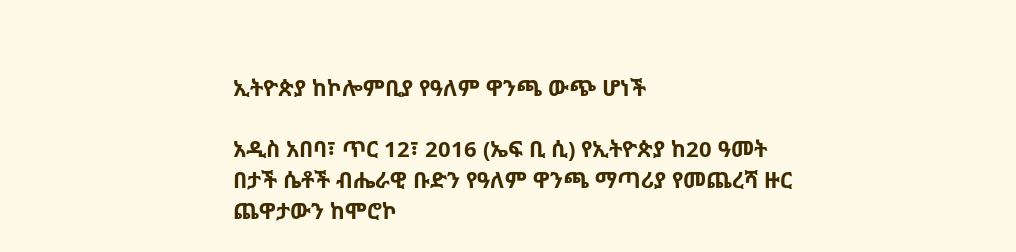ኢትዮጵያ ከኮሎምቢያ የዓለም ዋንጫ ውጭ ሆነች

አዲስ አበባ፣ ጥር 12፣ 2016 (ኤፍ ቢ ሲ) የኢትዮጵያ ከ20 ዓመት በታች ሴቶች ብሔራዊ ቡድን የዓለም ዋንጫ ማጣሪያ የመጨረሻ ዙር ጨዋታውን ከሞሮኮ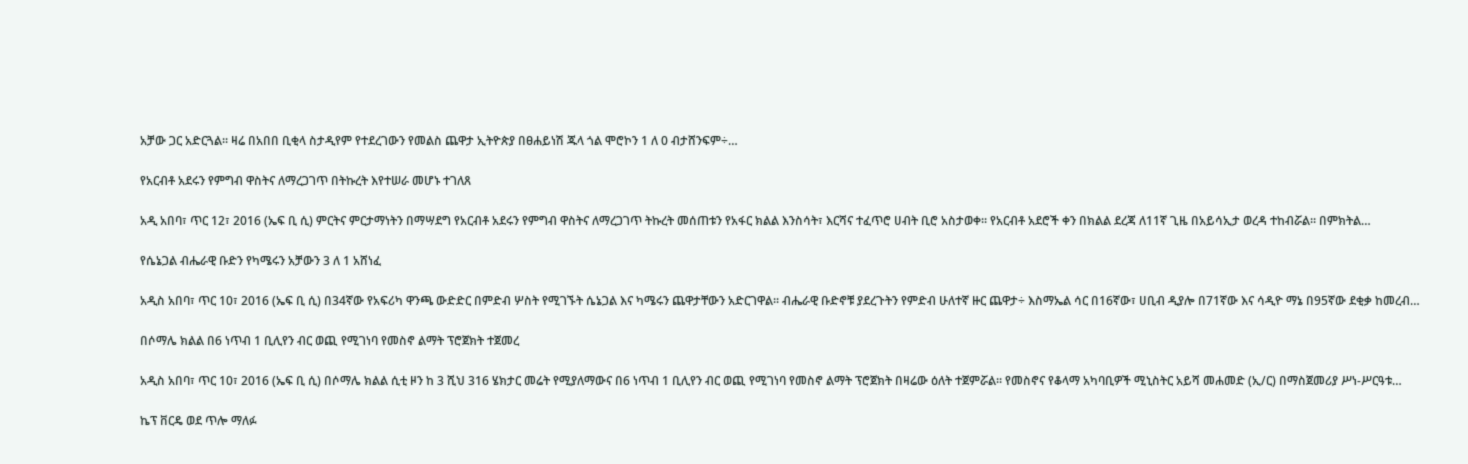አቻው ጋር አድርጓል፡፡ ዛሬ በአበበ ቢቂላ ስታዲየም የተደረገውን የመልስ ጨዋታ ኢትዮጵያ በፀሐይነሽ ጁላ ጎል ሞሮኮን 1 ለ 0 ብታሸንፍም÷…

የአርብቶ አደሩን የምግብ ዋስትና ለማረጋገጥ በትኩረት እየተሠራ መሆኑ ተገለጸ

አዲ አበባ፣ ጥር 12፣ 2016 (ኤፍ ቢ ሲ) ምርትና ምርታማነትን በማሣደግ የአርብቶ አደሩን የምግብ ዋስትና ለማረጋገጥ ትኩረት መሰጠቱን የአፋር ክልል እንስሳት፣ እርሻና ተፈጥሮ ሀብት ቢሮ አስታወቀ፡፡ የአርብቶ አደሮች ቀን በክልል ደረጃ ለ11ኛ ጊዜ በአይሳኢታ ወረዳ ተከብሯል። በምክትል…

የሴኔጋል ብሔራዊ ቡድን የካሜሩን አቻውን 3 ለ 1 አሸነፈ

አዲስ አበባ፣ ጥር 10፣ 2016 (ኤፍ ቢ ሲ) በ34ኛው የአፍሪካ ዋንጫ ውድድር በምድብ ሦስት የሚገኙት ሴኔጋል እና ካሜሩን ጨዋታቸውን አድርገዋል፡፡ ብሔራዊ ቡድኖቹ ያደረጉትን የምድብ ሁለተኛ ዙር ጨዋታ÷ እስማኤል ሳር በ16ኛው፣ ሀቢብ ዲያሎ በ71ኛው እና ሳዲዮ ማኔ በ95ኛው ደቂቃ ከመረብ…

በሶማሌ ክልል በ6 ነጥብ 1 ቢሊየን ብር ወጪ የሚገነባ የመስኖ ልማት ፕሮጀክት ተጀመረ

አዲስ አበባ፣ ጥር 10፣ 2016 (ኤፍ ቢ ሲ) በሶማሌ ክልል ሲቲ ዞን ከ 3 ሺህ 316 ሄክታር መሬት የሚያለማውና በ6 ነጥብ 1 ቢሊየን ብር ወጪ የሚገነባ የመስኖ ልማት ፕሮጀክት በዛሬው ዕለት ተጀምሯል፡፡ የመስኖና የቆላማ አካባቢዎች ሚኒስትር አይሻ መሐመድ (ኢ/ር) በማስጀመሪያ ሥነ-ሥርዓቱ…

ኬፕ ቨርዴ ወደ ጥሎ ማለፉ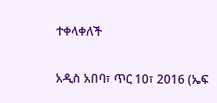ተቀላቀለች

አዲስ አበባ፣ ጥር 10፣ 2016 (ኤፍ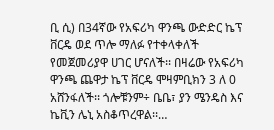ቢ ሲ) በ34ኛው የአፍሪካ ዋንጫ ውድድር ኬፕ ቨርዴ ወደ ጥሎ ማለፉ የተቀላቀለች የመጀመሪያዋ ሀገር ሆናለች፡፡ በዛሬው የአፍሪካ ዋንጫ ጨዋታ ኬፕ ቨርዴ ሞዛምቢክን 3 ለ 0 አሸንፋለች፡፡ ጎሎቹንም÷ ቤቤ፣ ያን ሜንዴስ እና ኬቪን ሌኒ አስቆጥረዋል፡፡…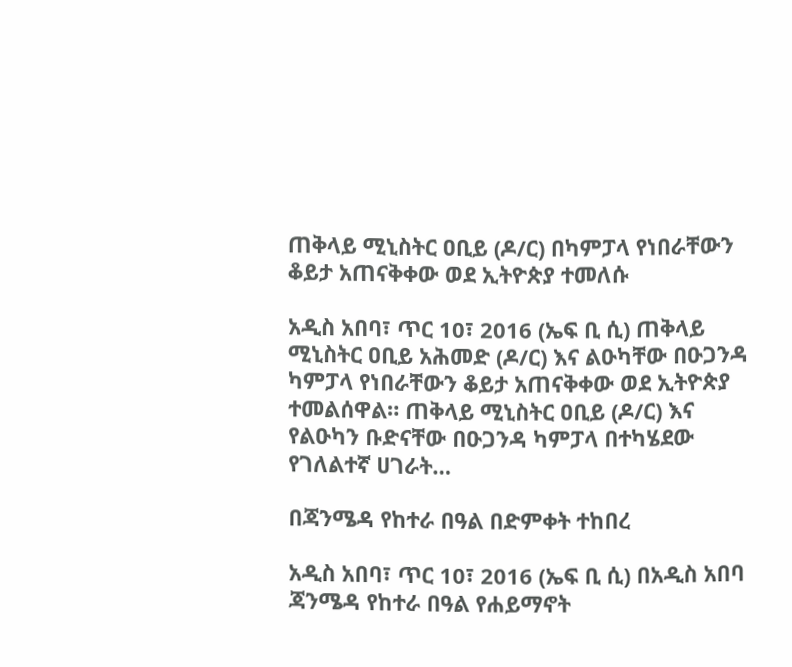ጠቅላይ ሚኒስትር ዐቢይ (ዶ/ር) በካምፓላ የነበራቸውን ቆይታ አጠናቅቀው ወደ ኢትዮጵያ ተመለሱ

አዲስ አበባ፣ ጥር 10፣ 2016 (ኤፍ ቢ ሲ) ጠቅላይ ሚኒስትር ዐቢይ አሕመድ (ዶ/ር) እና ልዑካቸው በዑጋንዳ ካምፓላ የነበራቸውን ቆይታ አጠናቅቀው ወደ ኢትዮጵያ ተመልሰዋል። ጠቅላይ ሚኒስትር ዐቢይ (ዶ/ር) እና የልዑካን ቡድናቸው በዑጋንዳ ካምፓላ በተካሄደው የገለልተኛ ሀገራት…

በጃንሜዳ የከተራ በዓል በድምቀት ተከበረ

አዲስ አበባ፣ ጥር 10፣ 2016 (ኤፍ ቢ ሲ) በአዲስ አበባ ጃንሜዳ የከተራ በዓል የሐይማኖት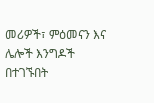መሪዎች፣ ምዕመናን እና ሌሎች እንግዶች በተገኙበት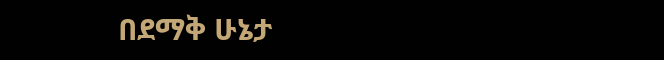በደማቅ ሁኔታ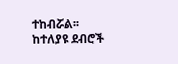ተከብሯል፡፡ ከተለያዩ ደብሮች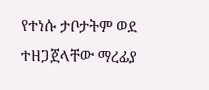የተነሱ ታቦታትም ወደ ተዘጋጀላቸው ማረፊያ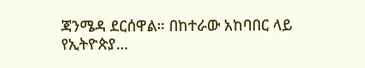ጃንሜዳ ደርሰዋል። በከተራው አከባበር ላይ የኢትዮጵያ…